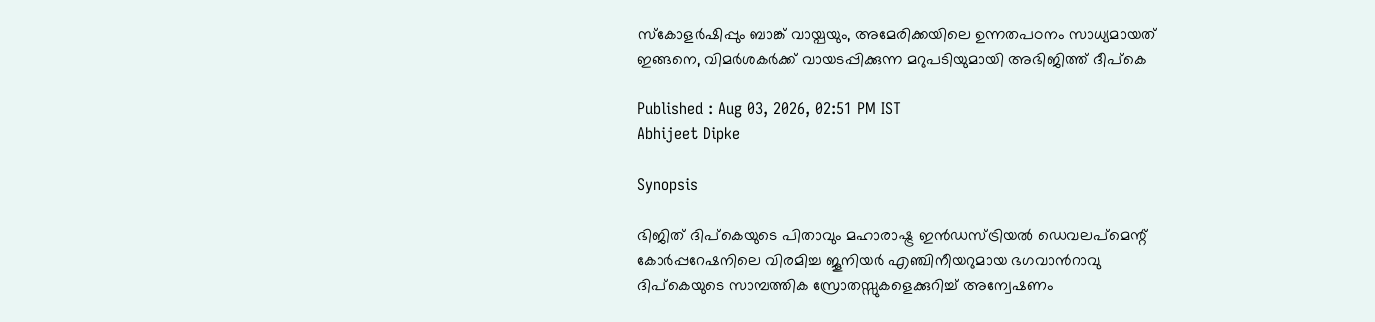സ്കോളർഷിപ്പും ബാങ്ക് വായ്പയും, അമേരിക്കയിലെ ഉന്നതപഠനം സാധ്യമായത് ഇങ്ങനെ, വിമർശകർക്ക് വായടപ്പിക്കുന്ന മറുപടിയുമായി അഭിജിത്ത് ദീപ്കെ

Published : Aug 03, 2026, 02:51 PM IST
Abhijeet Dipke

Synopsis

ഭിജിത് ദിപ്കെയുടെ പിതാവും മഹാരാഷ്ട്ര ഇൻഡസ്ട്രിയൽ ഡെവലപ്‌മെന്റ് കോർപ്പറേഷനിലെ വിരമിച്ച ജൂനിയർ എഞ്ചിനീയറുമായ ഭഗവാൻറാവു ദിപ്കെയുടെ സാമ്പത്തിക സ്രോതസ്സുകളെക്കുറിച്ച് അന്വേഷണം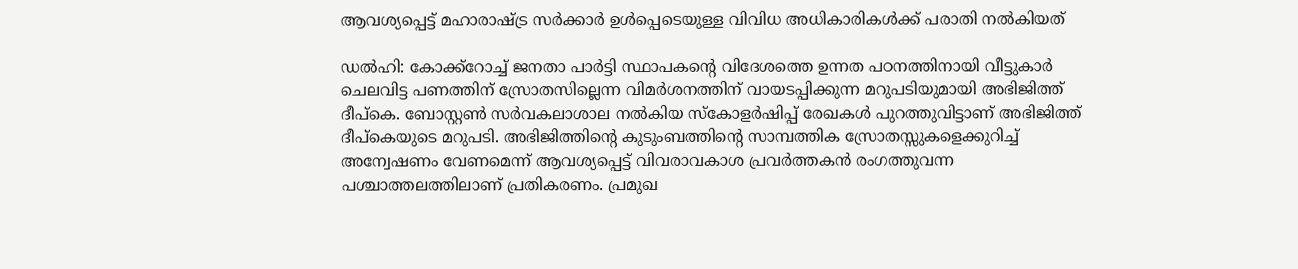ആവശ്യപ്പെട്ട് മഹാരാഷ്ട്ര സർക്കാർ ഉൾപ്പെടെയുള്ള വിവിധ അധികാരികൾക്ക് പരാതി നൽകിയത്

ഡൽഹി: കോക്ക്റോച്ച് ജനതാ പാർട്ടി സ്ഥാപകന്റെ വിദേശത്തെ ഉന്നത പഠനത്തിനായി വീട്ടുകാർ ചെലവിട്ട പണത്തിന് സ്രോതസില്ലെന്ന വിമർശനത്തിന് വായടപ്പിക്കുന്ന മറുപടിയുമായി അഭിജിത്ത് ദീപ്കെ. ബോസ്റ്റൺ സർവകലാശാല നൽകിയ സ്കോളർഷിപ്പ് രേഖകൾ പുറത്തുവിട്ടാണ് അഭിജിത്ത് ദീപ്കെയുടെ മറുപടി. അഭിജിത്തിന്റെ കുടുംബത്തിന്റെ സാമ്പത്തിക സ്രോതസ്സുകളെക്കുറിച്ച് അന്വേഷണം വേണമെന്ന് ആവശ്യപ്പെട്ട് വിവരാവകാശ പ്രവർത്തകൻ രംഗത്തുവന്ന പശ്ചാത്തലത്തിലാണ് പ്രതികരണം. പ്രമുഖ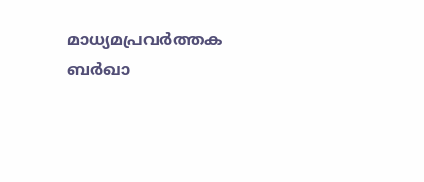മാധ്യമപ്രവർത്തക ബർഖാ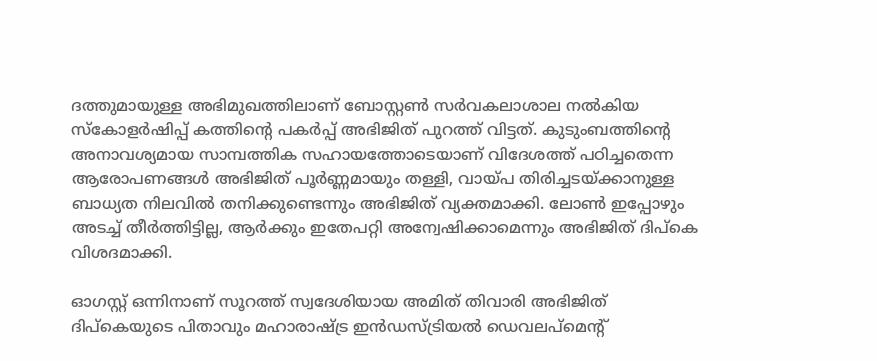ദത്തുമായുള്ള അഭിമുഖത്തിലാണ് ബോസ്റ്റൺ സർവകലാശാല നൽകിയ സ്കോളർഷിപ്പ് കത്തിന്റെ പകർപ്പ് അഭിജിത് പുറത്ത് വിട്ടത്. കുടുംബത്തിന്റെ അനാവശ്യമായ സാമ്പത്തിക സഹായത്തോടെയാണ് വിദേശത്ത് പഠിച്ചതെന്ന ആരോപണങ്ങൾ അഭിജിത് പൂർണ്ണമായും തള്ളി, വായ്പ തിരിച്ചടയ്ക്കാനുള്ള ബാധ്യത നിലവിൽ തനിക്കുണ്ടെന്നും അഭിജിത് വ്യക്തമാക്കി. ലോൺ ഇപ്പോഴും അടച്ച് തീർത്തിട്ടില്ല, ആർക്കും ഇതേപറ്റി അന്വേഷിക്കാമെന്നും അഭിജിത് ദിപ്കെ വിശദമാക്കി.

ഓഗസ്റ്റ് ഒന്നിനാണ് സൂറത്ത് സ്വദേശിയായ അമിത് തിവാരി അഭിജിത് ദിപ്കെയുടെ പിതാവും മഹാരാഷ്ട്ര ഇൻഡസ്ട്രിയൽ ഡെവലപ്‌മെന്റ്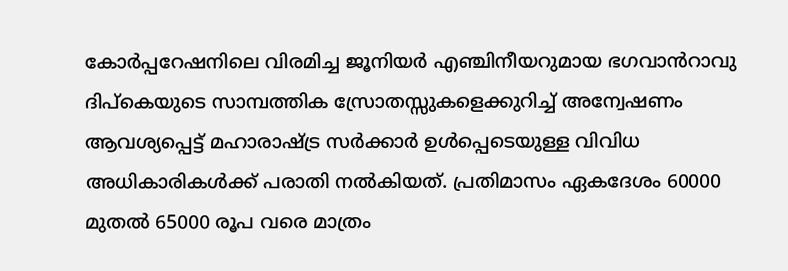കോർപ്പറേഷനിലെ വിരമിച്ച ജൂനിയർ എഞ്ചിനീയറുമായ ഭഗവാൻറാവു ദിപ്കെയുടെ സാമ്പത്തിക സ്രോതസ്സുകളെക്കുറിച്ച് അന്വേഷണം ആവശ്യപ്പെട്ട് മഹാരാഷ്ട്ര സർക്കാർ ഉൾപ്പെടെയുള്ള വിവിധ അധികാരികൾക്ക് പരാതി നൽകിയത്. പ്രതിമാസം ഏകദേശം 60000 മുതൽ 65000 രൂപ വരെ മാത്രം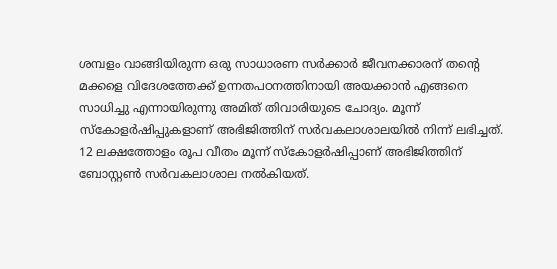ശമ്പളം വാങ്ങിയിരുന്ന ഒരു സാധാരണ സർക്കാർ ജീവനക്കാരന് തന്റെ മക്കളെ വിദേശത്തേക്ക് ഉന്നതപഠനത്തിനായി അയക്കാൻ എങ്ങനെ സാധിച്ചു എന്നായിരുന്നു അമിത് തിവാരിയുടെ ചോദ്യം. മൂന്ന് സ്കോളർഷിപ്പുകളാണ് അഭിജിത്തിന് സർവകലാശാലയിൽ നിന്ന് ലഭിച്ചത്. 12 ലക്ഷത്തോളം രൂപ വീതം മൂന്ന് സ്കോളർഷിപ്പാണ് അഭിജിത്തിന് ബോസ്റ്റൺ സർവകലാശാല നൽകിയത്.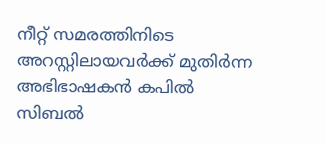നീറ്റ് സമരത്തിനിടെ അറസ്റ്റിലായവർക്ക് മുതിർന്ന അഭിഭാഷകൻ കപിൽ സിബൽ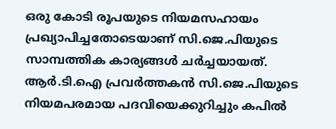ഒരു കോടി രൂപയുടെ നിയമസഹായം പ്രഖ്യാപിച്ചതോടെയാണ് സി.ജെ.പിയുടെ സാമ്പത്തിക കാര്യങ്ങൾ ചർച്ചയായത്. ആർ.ടി.ഐ പ്രവർത്തകൻ സി.ജെ.പിയുടെ നിയമപരമായ പദവിയെക്കുറിച്ചും കപിൽ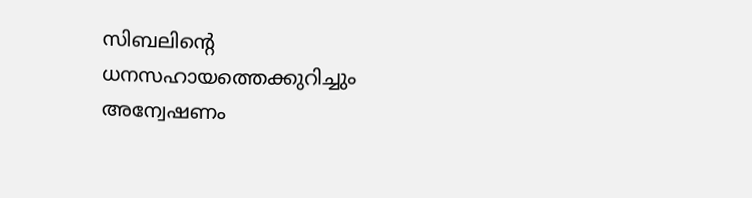സിബലിന്റെ ധനസഹായത്തെക്കുറിച്ചും അന്വേഷണം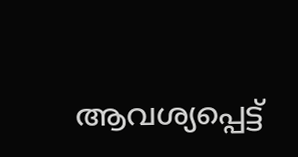ആവശ്യപ്പെട്ട്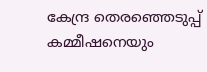കേന്ദ്ര തെരഞ്ഞെടുപ്പ് കമ്മീഷനെയും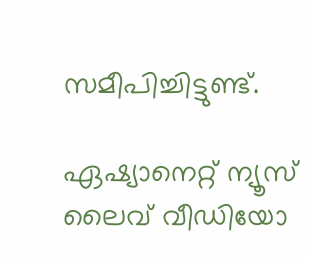സമീപിച്ചിട്ടുണ്ട്.

ഏഷ്യാനെറ്റ് ന്യൂസ് ലൈവ് വീഡിയോ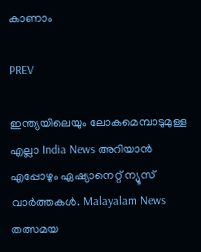കാണാം

PREV

ഇന്ത്യയിലെയും ലോകമെമ്പാടുമുള്ള എല്ലാ India News അറിയാൻ എപ്പോഴും ഏഷ്യാനെറ്റ് ന്യൂസ് വാർത്തകൾ. Malayalam News   തത്സമയ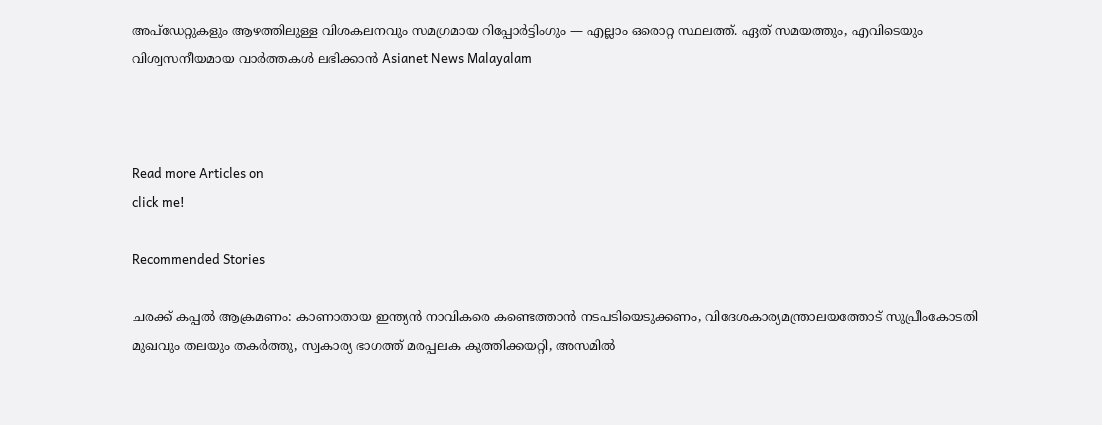അപ്‌ഡേറ്റുകളും ആഴത്തിലുള്ള വിശകലനവും സമഗ്രമായ റിപ്പോർട്ടിംഗും — എല്ലാം ഒരൊറ്റ സ്ഥലത്ത്. ഏത് സമയത്തും, എവിടെയും വിശ്വസനീയമായ വാർത്തകൾ ലഭിക്കാൻ Asianet News Malayalam



Read more Articles on
click me!

Recommended Stories

ചരക്ക് കപ്പൽ ആക്രമണം: കാണാതായ ഇന്ത്യൻ നാവികരെ കണ്ടെത്താൻ നടപടിയെടുക്കണം, വിദേശകാര്യമന്ത്രാലയത്തോട് സുപ്രീംകോടതി
മുഖവും തലയും തകർത്തു, സ്വകാര്യ ഭാഗത്ത് മരപ്പലക കുത്തിക്കയറ്റി, അസമിൽ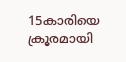15കാരിയെ ക്രൂരമായി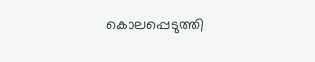കൊലപ്പെടുത്തി